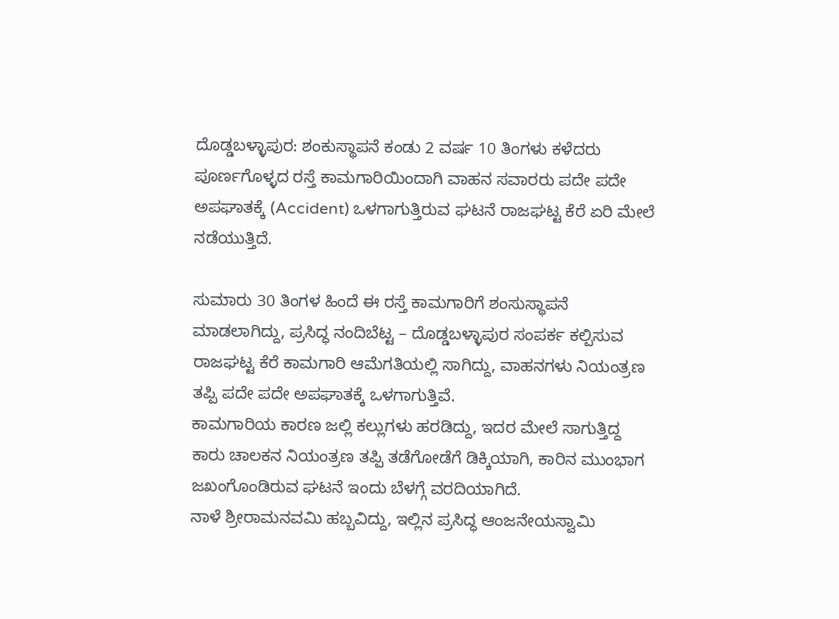ದೊಡ್ಡಬಳ್ಳಾಪುರ: ಶಂಕುಸ್ಥಾಪನೆ ಕಂಡು 2 ವರ್ಷ 10 ತಿಂಗಳು ಕಳೆದರು ಪೂರ್ಣಗೊಳ್ಳದ ರಸ್ತೆ ಕಾಮಗಾರಿಯಿಂದಾಗಿ ವಾಹನ ಸವಾರರು ಪದೇ ಪದೇ ಅಪಘಾತಕ್ಕೆ (Accident) ಒಳಗಾಗುತ್ತಿರುವ ಘಟನೆ ರಾಜಘಟ್ಟ ಕೆರೆ ಏರಿ ಮೇಲೆ ನಡೆಯುತ್ತಿದೆ.

ಸುಮಾರು 30 ತಿಂಗಳ ಹಿಂದೆ ಈ ರಸ್ತೆ ಕಾಮಗಾರಿಗೆ ಶಂಸುಸ್ಥಾಪನೆ ಮಾಡಲಾಗಿದ್ದು, ಪ್ರಸಿದ್ಧ ನಂದಿಬೆಟ್ಟ – ದೊಡ್ಡಬಳ್ಳಾಪುರ ಸಂಪರ್ಕ ಕಲ್ಪಿಸುವ ರಾಜಘಟ್ಟ ಕೆರೆ ಕಾಮಗಾರಿ ಆಮೆಗತಿಯಲ್ಲಿ ಸಾಗಿದ್ದು, ವಾಹನಗಳು ನಿಯಂತ್ರಣ ತಪ್ಪಿ ಪದೇ ಪದೇ ಅಪಘಾತಕ್ಕೆ ಒಳಗಾಗುತ್ತಿವೆ.
ಕಾಮಗಾರಿಯ ಕಾರಣ ಜಲ್ಲಿ ಕಲ್ಲುಗಳು ಹರಡಿದ್ದು, ಇದರ ಮೇಲೆ ಸಾಗುತ್ತಿದ್ದ ಕಾರು ಚಾಲಕನ ನಿಯಂತ್ರಣ ತಪ್ಪಿ ತಡೆಗೋಡೆಗೆ ಡಿಕ್ಕಿಯಾಗಿ, ಕಾರಿನ ಮುಂಭಾಗ ಜಖಂಗೊಂಡಿರುವ ಘಟನೆ ಇಂದು ಬೆಳಗ್ಗೆ ವರದಿಯಾಗಿದೆ.
ನಾಳೆ ಶ್ರೀರಾಮನವಮಿ ಹಬ್ಬವಿದ್ದು, ಇಲ್ಲಿನ ಪ್ರಸಿದ್ಧ ಆಂಜನೇಯಸ್ವಾಮಿ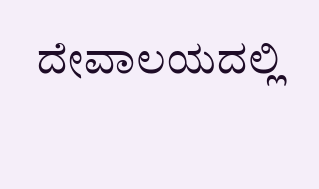ದೇವಾಲಯದಲ್ಲಿ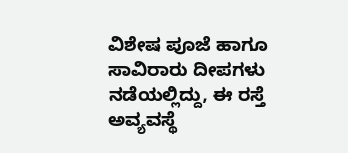ವಿಶೇಷ ಪೂಜೆ ಹಾಗೂ ಸಾವಿರಾರು ದೀಪಗಳು ನಡೆಯಲ್ಲಿದ್ದು, ಈ ರಸ್ತೆ ಅವ್ಯವಸ್ಥೆ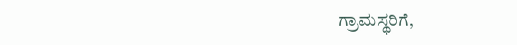ಗ್ರಾಮಸ್ಥರಿಗೆ,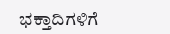ಭಕ್ತಾದಿಗಳಿಗೆ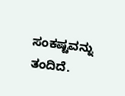ಸಂಕಷ್ಟವನ್ನು ತಂದಿದೆ.